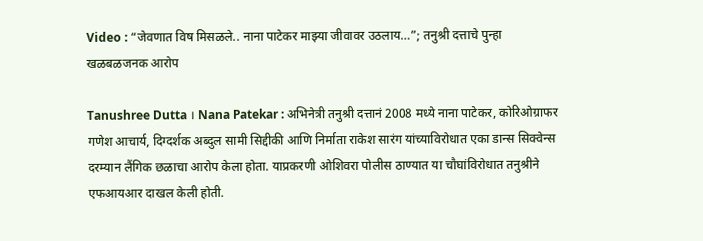Video : “जेवणात विष मिसळले.. नाना पाटेकर माझ्या जीवावर उठलाय…”; तनुश्री दत्ताचे पुन्हा खळबळजनक आरोप

Tanushree Dutta । Nana Patekar : अभिनेत्री तनुश्री दत्तानं 2008 मध्ये नाना पाटेकर, कोरिओग्राफर गणेश आचार्य, दिग्दर्शक अब्दुल सामी सिद्दीकी आणि निर्माता राकेश सारंग यांच्याविरोधात एका डान्स सिक्वेन्स दरम्यान लैंगिक छळाचा आरोप केला होता. याप्रकरणी ओशिवरा पोलीस ठाण्यात या चौघांविरोधात तनुश्रीने एफआयआर दाखल केली होती.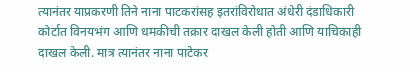त्यानंतर याप्रकरणी तिने नाना पाटकरांसह इतरांविरोधात अंधेरी दंडाधिकारी कोर्टात विनयभंग आणि धमकीची तक्रार दाखल केली होती आणि याचिकाही दाखल केली. मात्र त्यानंतर नाना पाटेकर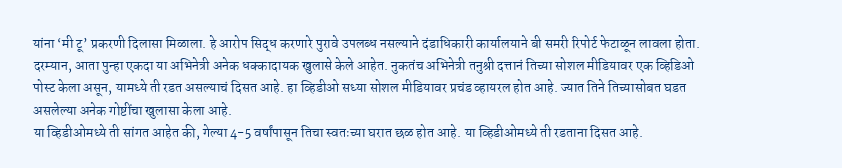यांना ‘मी टू’ प्रकरणी दिलासा मिळाला. हे आरोप सिद्ध करणारे पुरावे उपलब्ध नसल्याने दंडाधिकारी कार्यालयाने बी समरी रिपोर्ट फेटाळून लावला होता.
दरम्यान, आता पुन्हा एकदा या अभिनेत्री अनेक धक्कादायक खुलासे केले आहेत. नुकतंच अभिनेत्री तनुश्री दत्तानं तिच्या सोशल मीडियावर एक व्हिडिओ पोस्ट केला असून, यामध्ये ती रडत असल्याचं दिसत आहे. हा व्हिडीओ सध्या सोशल मीडियावर प्रचंड व्हायरल होत आहे. ज्यात तिने तिच्यासोबत घडत असलेल्या अनेक गोष्टींचा खुलासा केला आहे.
या व्हिडीओमध्ये ती सांगत आहेत की, गेल्या 4-5 वर्षांपासून तिचा स्वतःच्या घरात छळ होत आहे. या व्हिडीओमध्ये ती रडताना दिसत आहे.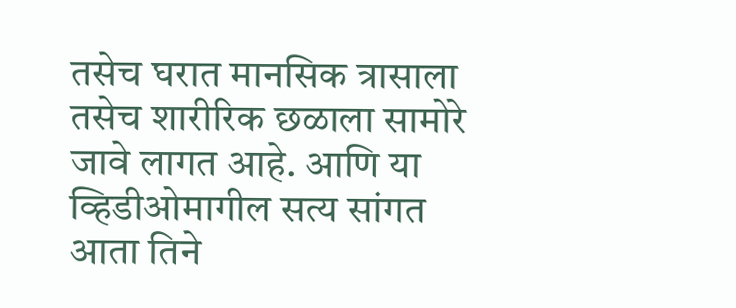तसेच घरात मानसिक त्रासाला तसेच शारीरिक छळाला सामोरे जावे लागत आहे. आणि या व्हिडीओमागील सत्य सांगत आता तिने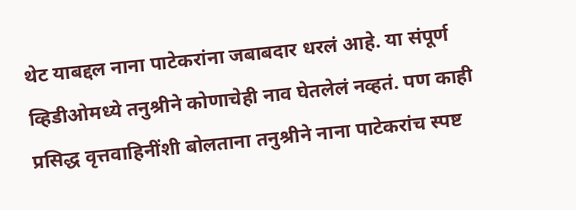थेट याबद्दल नाना पाटेकरांना जबाबदार धरलं आहे. या संपूर्ण व्हिडीओमध्ये तनुश्रीने कोणाचेही नाव घेतलेलं नव्हतं. पण काही प्रसिद्ध वृत्तवाहिनींशी बोलताना तनुश्रीने नाना पाटेकरांच स्पष्ट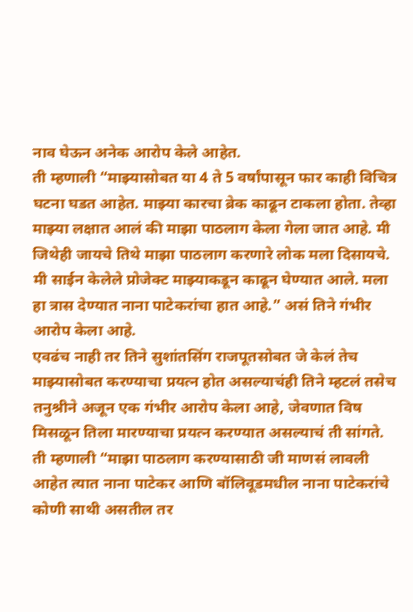नाव घेऊन अनेक आरोप केले आहेत.
ती म्हणाली “माझ्यासोबत या 4 ते 5 वर्षांपासून फार काही विचित्र घटना घडत आहेत. माझ्या कारचा ब्रेक काढून टाकला होता. तेव्हा माझ्या लक्षात आलं की माझा पाठलाग केला गेला जात आहे. मी जिथेही जायचे तिथे माझा पाठलाग करणारे लोक मला दिसायचे. मी साईन केलेले प्रोजेक्ट माझ्याकडून काढून घेण्यात आले. मला हा त्रास देण्यात नाना पाटेकरांचा हात आहे.” असं तिने गंभीर आरोप केला आहे.
एवढंच नाही तर तिने सुशांतसिंग राजपूतसोबत जे केलं तेच माझ्यासोबत करण्याचा प्रयत्न होत असल्याचंही तिने म्हटलं तसेच तनुश्रीने अजून एक गंभीर आरोप केला आहे, जेवणात विष मिसळून तिला मारण्याचा प्रयत्न करण्यात असल्याचं ती सांगते. ती म्हणाली “माझा पाठलाग करण्यासाठी जी माणसं लावली आहेत त्यात नाना पाटेकर आणि बॉलिवूडमधील नाना पाटेकरांचे कोणी साथी असतील तर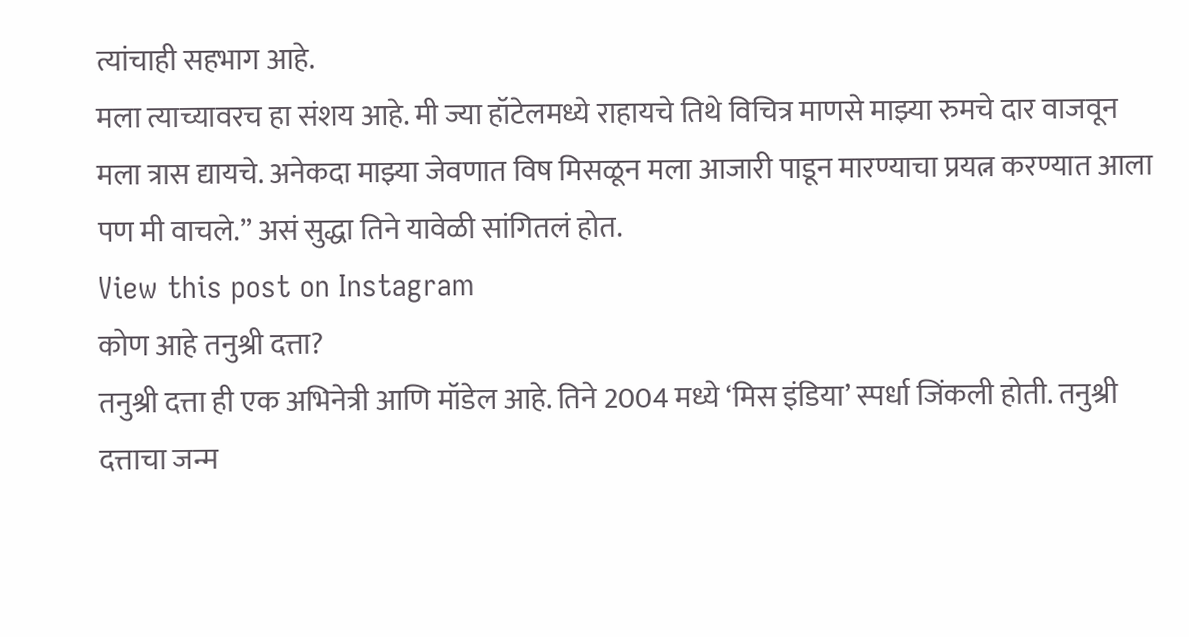त्यांचाही सहभाग आहे.
मला त्याच्यावरच हा संशय आहे. मी ज्या हॉटेलमध्ये राहायचे तिथे विचित्र माणसे माझ्या रुमचे दार वाजवून मला त्रास द्यायचे. अनेकदा माझ्या जेवणात विष मिसळून मला आजारी पाडून मारण्याचा प्रयत्न करण्यात आला पण मी वाचले.” असं सुद्धा तिने यावेळी सांगितलं होत.
View this post on Instagram
कोण आहे तनुश्री दत्ता?
तनुश्री दत्ता ही एक अभिनेत्री आणि मॉडेल आहे. तिने 2004 मध्ये ‘मिस इंडिया’ स्पर्धा जिंकली होती. तनुश्री दत्ताचा जन्म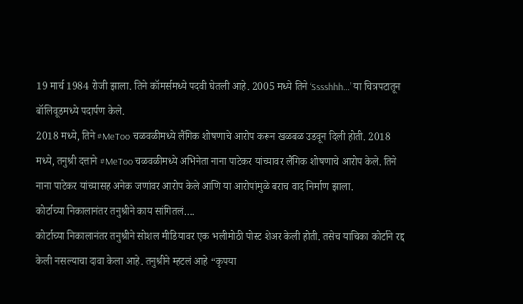19 मार्च 1984 रोजी झाला. तिने कॉमर्समध्ये पदवी घेतली आहे. 2005 मध्ये तिने ‘Sssshhh…’ या चित्रपटातून बॉलिवूडमध्ये पदार्पण केले.
2018 मध्ये, तिने #MeToo चळवळीमध्ये लैंगिक शोषणाचे आरोप करून खळबळ उडवून दिली होती. 2018 मध्ये, तनुश्री दत्ताने #MeToo चळवळीमध्ये अभिनेता नाना पाटेकर यांच्यावर लैंगिक शोषणाचे आरोप केले. तिने नाना पाटेकर यांच्यासह अनेक जणांवर आरोप केले आणि या आरोपांमुळे बराच वाद निर्माण झाला.
कोर्टाच्या निकालानंतर तनुश्रीने काय सांगितलं….
कोर्टाच्या निकालानंतर तनुश्रीने सोशल मीडियावर एक भलीमोठी पोस्ट शेअर केली होती. तसेच याचिका कोर्टाने रद्द केली नसल्याचा दावा केला आहे. तनुश्रीने म्हटलं आहे “कृपया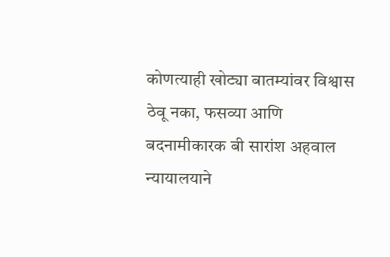कोणत्याही खोट्या बातम्यांवर विश्वास ठेवू नका, फसव्या आणि बदनामीकारक बी सारांश अहवाल न्यायालयाने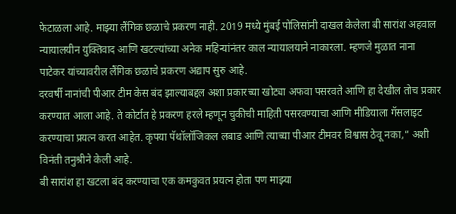फेटाळला आहे. माझ्या लैंगिक छळाचे प्रकरण नाही. 2019 मध्ये मुंबई पोलिसांनी दाखल केलेला बी सारांश अहवाल न्यायालयीन युक्तिवाद आणि खटल्यांच्या अनेक महिन्यांनंतर काल न्यायालयाने नाकारला. म्हणजे मुळात नाना पाटेकर यांच्यावरील लैंगिक छळाचे प्रकरण अद्याप सुरु आहे.
दरवर्षी नानांची पीआर टीम केस बंद झाल्याबद्दल अशा प्रकारच्या खोट्या अफवा पसरवते आणि हा देखील तोच प्रकार करण्यात आला आहे. ते कोर्टात हे प्रकरण हरले म्हणून चुकीची माहिती पसरवण्याचा आणि मीडियाला गॅसलाइट करण्याचा प्रयत्न करत आहेत. कृपया पॅथॉलॉजिकल लबाड आणि त्याच्या पीआर टीमवर विश्वास ठेवू नका,” अशी विनंती तनुश्रीने केली आहे.
बी सारांश हा खटला बंद करण्याचा एक कमकुवत प्रयत्न होता पण माझ्या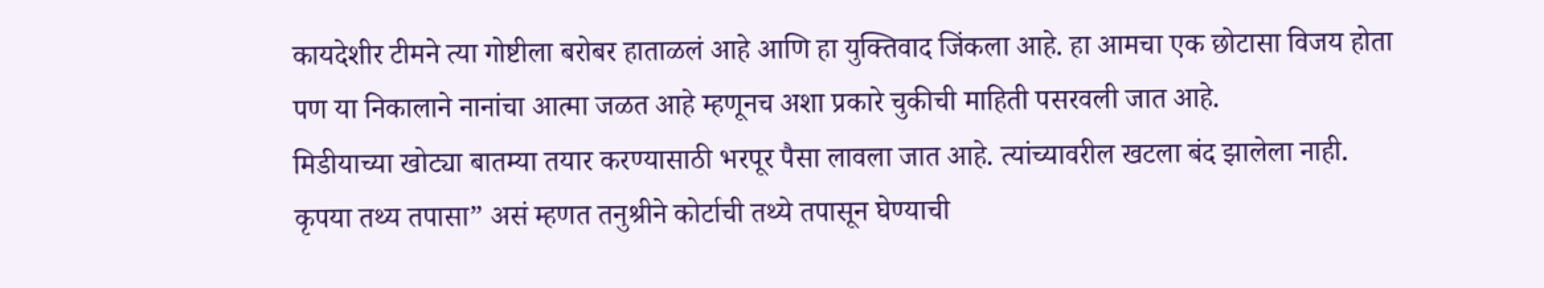कायदेशीर टीमने त्या गोष्टीला बरोबर हाताळलं आहे आणि हा युक्तिवाद जिंकला आहे. हा आमचा एक छोटासा विजय होता पण या निकालाने नानांचा आत्मा जळत आहे म्हणूनच अशा प्रकारे चुकीची माहिती पसरवली जात आहे.
मिडीयाच्या खोट्या बातम्या तयार करण्यासाठी भरपूर पैसा लावला जात आहे. त्यांच्यावरील खटला बंद झालेला नाही. कृपया तथ्य तपासा” असं म्हणत तनुश्रीने कोर्टाची तथ्ये तपासून घेण्याची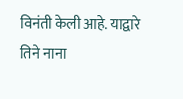विनंती केली आहे. याद्वारे तिने नाना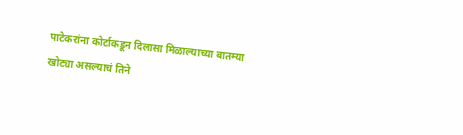पाटेकरांना कोर्टाकडून दिलासा मिळाल्याच्या बातम्या खोट्या असल्याचं तिने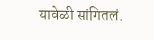यावेळी सांगितलं.